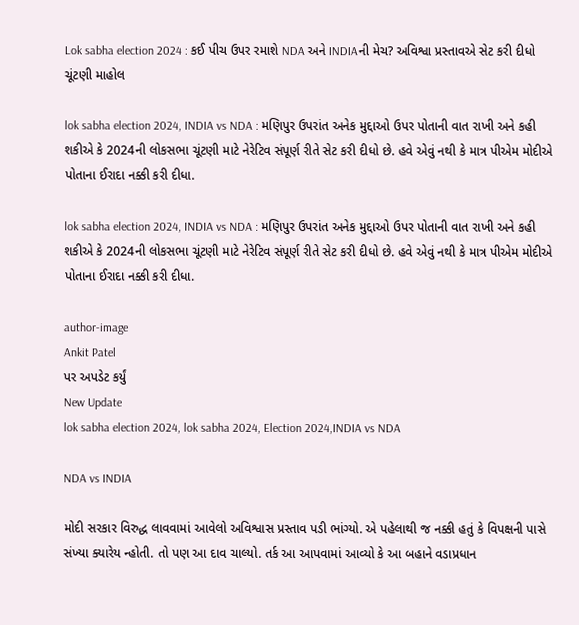Lok sabha election 2024 : કઈ પીચ ઉપર રમાશે NDA અને INDIAની મેચ? અવિશ્વા પ્રસ્તાવએ સેટ કરી દીધો ચૂંટણી માહોલ

lok sabha election 2024, INDIA vs NDA : મણિપુર ઉપરાંત અનેક મુદ્દાઓ ઉપર પોતાની વાત રાખી અને કહી શકીએ કે 2024ની લોકસભા ચૂંટણી માટે નેરેટિવ સંપૂર્ણ રીતે સેટ કરી દીધો છે. હવે એવું નથી કે માત્ર પીએમ મોદીએ પોતાના ઈરાદા નક્કી કરી દીધા.

lok sabha election 2024, INDIA vs NDA : મણિપુર ઉપરાંત અનેક મુદ્દાઓ ઉપર પોતાની વાત રાખી અને કહી શકીએ કે 2024ની લોકસભા ચૂંટણી માટે નેરેટિવ સંપૂર્ણ રીતે સેટ કરી દીધો છે. હવે એવું નથી કે માત્ર પીએમ મોદીએ પોતાના ઈરાદા નક્કી કરી દીધા.

author-image
Ankit Patel
પર અપડેટ કર્યું
New Update
lok sabha election 2024, lok sabha 2024, Election 2024,INDIA vs NDA

NDA vs INDIA

મોદી સરકાર વિરુદ્ધ લાવવામાં આવેલો અવિશ્વાસ પ્રસ્તાવ પડી ભાંગ્યો. એ પહેલાથી જ નક્કી હતું કે વિપક્ષની પાસે સંખ્યા ક્યારેય ન્હોતી. તો પણ આ દાવ ચાલ્યો. તર્ક આ આપવામાં આવ્યો કે આ બહાને વડાપ્રધાન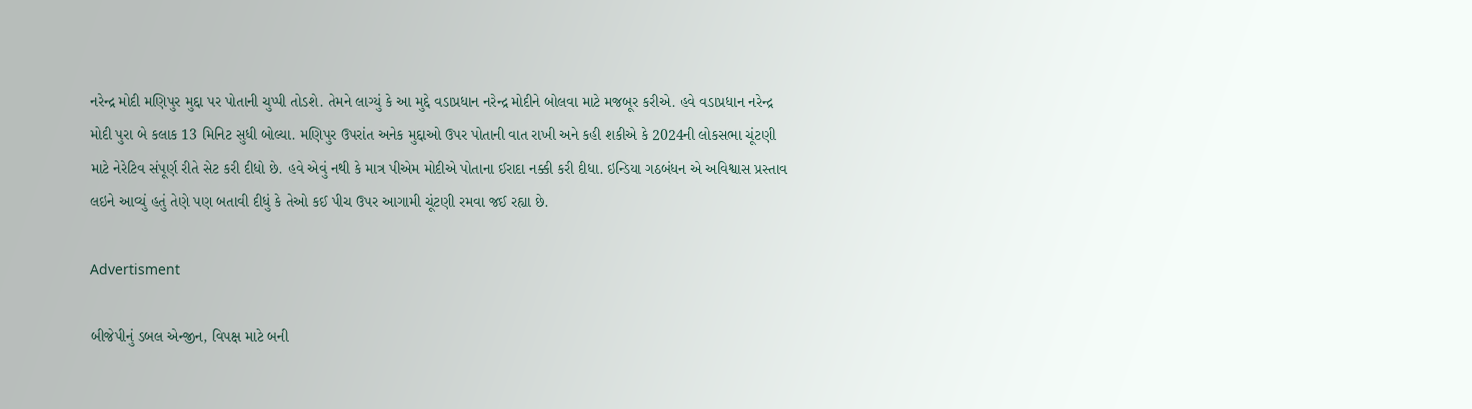નરેન્દ્ર મોદી મણિપુર મુદ્દા પર પોતાની ચુપ્પી તોડશે. તેમને લાગ્યું કે આ મુદ્દે વડાપ્રધાન નરેન્દ્ર મોદીને બોલવા માટે મજબૂર કરીએ. હવે વડાપ્રધાન નરેન્દ્ર મોદી પુરા બે કલાક 13 મિનિટ સુધી બોલ્યા. મણિપુર ઉપરાંત અનેક મુદ્દાઓ ઉપર પોતાની વાત રાખી અને કહી શકીએ કે 2024ની લોકસભા ચૂંટણી માટે નેરેટિવ સંપૂર્ણ રીતે સેટ કરી દીધો છે. હવે એવું નથી કે માત્ર પીએમ મોદીએ પોતાના ઈરાદા નક્કી કરી દીધા. ઇન્ડિયા ગઠબંધન એ અવિશ્વાસ પ્રસ્તાવ લઇને આવ્યું હતું તેણે પણ બતાવી દીધું કે તેઓ કઈ પીચ ઉપર આગામી ચૂંટણી રમવા જઈ રહ્યા છે.

Advertisment

બીજેપીનું ડબલ એન્જીન, વિપક્ષ માટે બની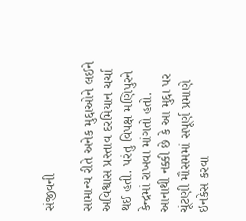સંજીવની

સામાન્ય રીતે અનેક મુદ્દાઓને લઈને અવિશ્વાસ પ્રસ્તાવ દરમિયાન ચર્ચા થઈ હતી. પરંતુ વિપક્ષ મણિપુરને કેન્દ્રમાં રાખવા માંગતો હતો. આનાથી નક્કી છે કે આ મુદ્દા પર ચૂંટણી મૌસમમાં સપૂર્ણ પ્રમાણે ઇનકેસ કરવા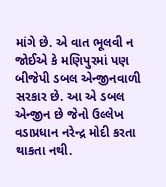માંગે છે. એ વાત ભૂલવી ન જોઈએ કે મણિપુરમાં પણ બીજેપી ડબલ એન્જીનવાળી સરકાર છે. આ એ ડબલ એન્જીન છે જેનો ઉલ્લેખ વડાપ્રધાન નરેન્દ્ર મોદી કરતા થાકતા નથી.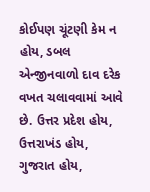કોઈપણ ચૂંટણી કેમ ન હોય, ડબલ એન્જીનવાળો દાવ દરેક વખત ચલાવવામાં આવે છે. ઉત્તર પ્રદેશ હોય, ઉત્તરાખંડ હોય, ગુજરાત હોય,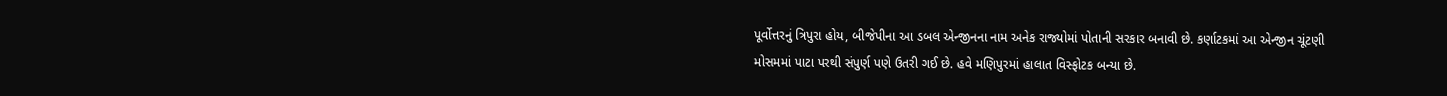પૂર્વોત્તરનું ત્રિપુરા હોય, બીજેપીના આ ડબલ એન્જીનના નામ અનેક રાજ્યોમાં પોતાની સરકાર બનાવી છે. કર્ણાટકમાં આ એન્જીન ચૂંટણી મોસમમાં પાટા પરથી સંપુર્ણ પણે ઉતરી ગઈ છે. હવે મણિપુરમાં હાલાત વિસ્ફોટક બન્યા છે.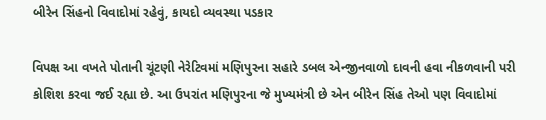બીરેન સિંહનો વિવાદોમાં રહેવું, કાયદો વ્યવસ્થા પડકાર

વિપક્ષ આ વખતે પોતાની ચૂંટણી નેરેટિવમાં મણિપુરના સહારે ડબલ એન્જીનવાળો દાવની હવા નીકળવાની પરી કોશિશ કરવા જઈ રહ્યા છે. આ ઉપરાંત મણિપુરના જે મુખ્યમંત્રી છે એન બીરેન સિંહ તેઓ પણ વિવાદોમાં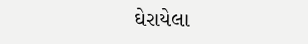ઘેરાયેલા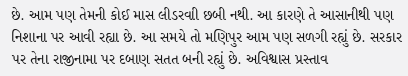છે. આમ પણ તેમની કોઈ માસ લીડરવાી છબી નથી. આ કારણે તે આસાનીથી પણ નિશાના પર આવી રહ્યા છે. આ સમયે તો મણિપુર આમ પણ સળગી રહ્યું છે. સરકાર પર તેના રાજીનામા પર દબાણ સતત બની રહ્યું છે. અવિશ્વાસ પ્રસ્તાવ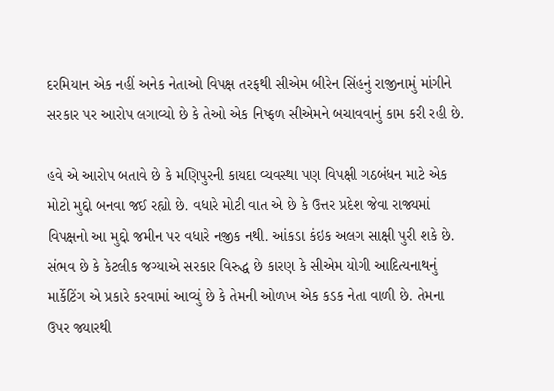દરમિયાન એક નહીં અનેક નેતાઓ વિપક્ષ તરફથી સીએમ બીરેન સિંહનું રાજીનામું માંગીને સરકાર પર આરોપ લગાવ્યો છે કે તેઓ એક નિષ્ફળ સીએમને બચાવવાનું કામ કરી રહી છે.

હવે એ આરોપ બતાવે છે કે મણિપુરની કાયદા વ્યવસ્થા પણ વિપક્ષી ગઠબંધન માટે એક મોટો મુદ્દો બનવા જઈ રહ્યો છે. વધારે મોટી વાત એ છે કે ઉત્તર પ્રદેશ જેવા રાજ્યમાં વિપક્ષનો આ મુદ્દો જમીન પર વધારે નજીક નથી. આંકડા કંઇક અલગ સાક્ષી પુરી શકે છે. સંભવ છે કે કેટલીક જગ્યાએ સરકાર વિરુદ્ધ છે કારણ કે સીએમ યોગી આદિત્યનાથનું માર્કેટિંગ એ પ્રકારે કરવામાં આવ્યું છે કે તેમની ઓળખ એક કડક નેતા વાળી છે. તેમના ઉપર જ્યારથી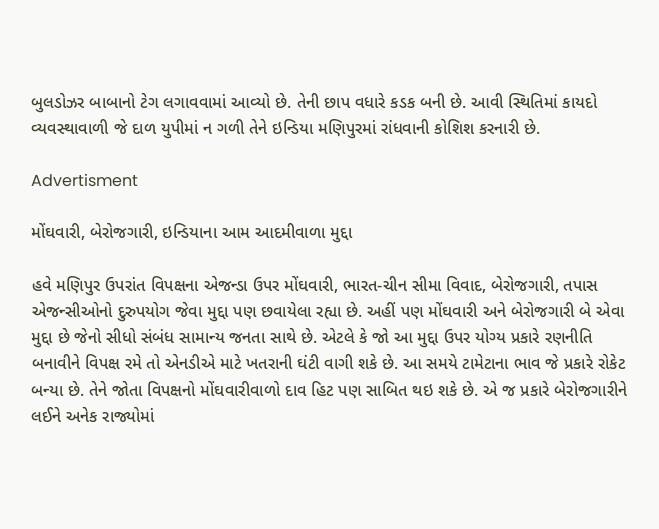બુલડોઝર બાબાનો ટેગ લગાવવામાં આવ્યો છે. તેની છાપ વધારે કડક બની છે. આવી સ્થિતિમાં કાયદો વ્યવસ્થાવાળી જે દાળ યુપીમાં ન ગળી તેને ઇન્ડિયા મણિપુરમાં રાંધવાની કોશિશ કરનારી છે.

Advertisment

મોંઘવારી, બેરોજગારી, ઇન્ડિયાના આમ આદમીવાળા મુદ્દા

હવે મણિપુર ઉપરાંત વિપક્ષના એજન્ડા ઉપર મોંઘવારી, ભારત-ચીન સીમા વિવાદ, બેરોજગારી, તપાસ એજન્સીઓનો દુરુપયોગ જેવા મુદ્દા પણ છવાયેલા રહ્યા છે. અહીં પણ મોંઘવારી અને બેરોજગારી બે એવા મુદ્દા છે જેનો સીધો સંબંધ સામાન્ય જનતા સાથે છે. એટલે કે જો આ મુદ્દા ઉપર યોગ્ય પ્રકારે રણનીતિ બનાવીને વિપક્ષ રમે તો એનડીએ માટે ખતરાની ઘંટી વાગી શકે છે. આ સમયે ટામેટાના ભાવ જે પ્રકારે રોકેટ બન્યા છે. તેને જોતા વિપક્ષનો મોંઘવારીવાળો દાવ હિટ પણ સાબિત થઇ શકે છે. એ જ પ્રકારે બેરોજગારીને લઈને અનેક રાજ્યોમાં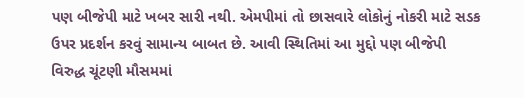પણ બીજેપી માટે ખબર સારી નથી. એમપીમાં તો છાસવારે લોકોનું નોકરી માટે સડક ઉપર પ્રદર્શન કરવું સામાન્ય બાબત છે. આવી સ્થિતિમાં આ મુદ્દો પણ બીજેપી વિરુદ્ધ ચૂંટણી મૌસમમાં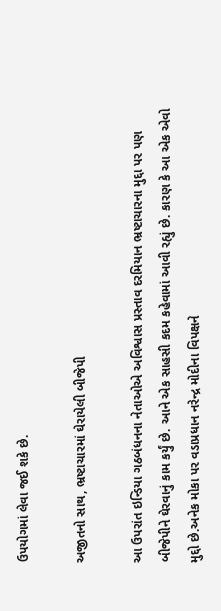ઉપયોગમાં લેવા જઈ શકે છે.

અજીતનો સાથ, ભ્રષ્ટાચારમાં ઘેરાયેલી બીજેપી

આ ઉપરાંત ઇન્ડિયા ગઠબંધનના નેતાઓએ અવિશ્વાસ પ્રસ્તાવ દરમિયાન ભ્રષ્ટાચારના મુદ્દા પર પણ બીજેપીને ઘેરવાનું કામ કર્યું છે. આને એક સાહસી કદમ કહેવામાં આવી રહ્યું છે. કારણ કે આ એક એવો મુદ્દો છે.અનેક મોકા પર વડાપ્રધાન નરેન્દ્ર મોદીના વિપક્ષને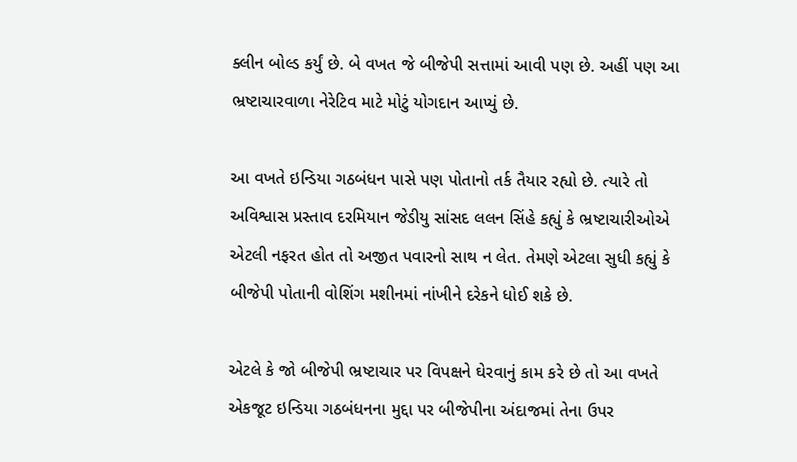ક્લીન બોલ્ડ કર્યું છે. બે વખત જે બીજેપી સત્તામાં આવી પણ છે. અહીં પણ આ ભ્રષ્ટાચારવાળા નેરેટિવ માટે મોટું યોગદાન આપ્યું છે.

આ વખતે ઇન્ડિયા ગઠબંધન પાસે પણ પોતાનો તર્ક તૈયાર રહ્યો છે. ત્યારે તો અવિશ્વાસ પ્રસ્તાવ દરમિયાન જેડીયુ સાંસદ લલન સિંહે કહ્યું કે ભ્રષ્ટાચારીઓએ એટલી નફરત હોત તો અજીત પવારનો સાથ ન લેત. તેમણે એટલા સુધી કહ્યું કે બીજેપી પોતાની વોશિંગ મશીનમાં નાંખીને દરેકને ધોઈ શકે છે.

એટલે કે જો બીજેપી ભ્રષ્ટાચાર પર વિપક્ષને ઘેરવાનું કામ કરે છે તો આ વખતે એકજૂટ ઇન્ડિયા ગઠબંધનના મુદ્દા પર બીજેપીના અંદાજમાં તેના ઉપર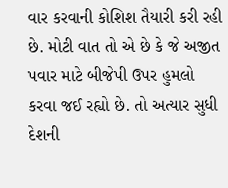વાર કરવાની કોશિશ તૈયારી કરી રહી છે. મોટી વાત તો એ છે કે જે અજીત પવાર માટે બીજેપી ઉપર હુમલો કરવા જઈ રહ્યો છે. તો અત્યાર સુધી દેશની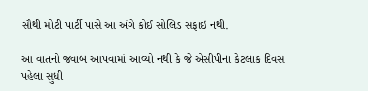સૌથી મોટી પાર્ટી પાસે આ અંગે કોઈ સોલિડ સફાઇ નથી.

આ વાતનો જવાબ આપવામાં આવ્યો નથી કે જે એસીપીના કેટલાક દિવસ પહેલા સુધી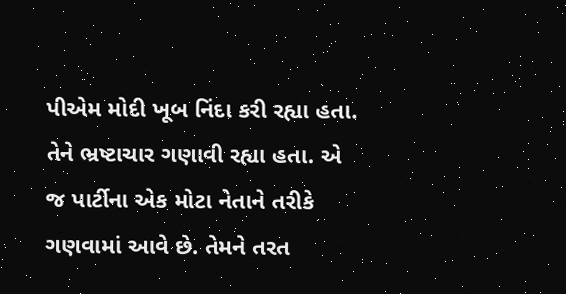પીએમ મોદી ખૂબ નિંદા કરી રહ્યા હતા. તેને ભ્રષ્ટાચાર ગણાવી રહ્યા હતા. એ જ પાર્ટીના એક મોટા નેતાને તરીકે ગણવામાં આવે છે. તેમને તરત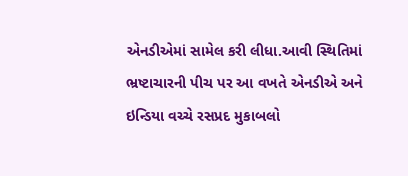એનડીએમાં સામેલ કરી લીધા.આવી સ્થિતિમાં ભ્રષ્ટાચારની પીચ પર આ વખતે એનડીએ અને ઇન્ડિયા વચ્ચે રસપ્રદ મુકાબલો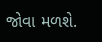જોવા મળશે.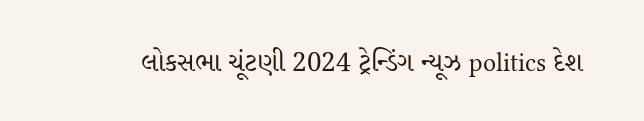લોકસભા ચૂંટણી 2024 ટ્રેન્ડિંગ ન્યૂઝ politics દેશ